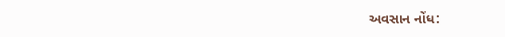અવસાન નોંધ: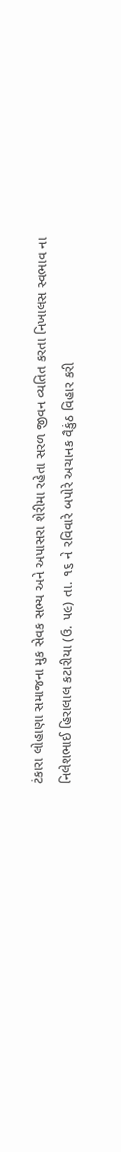ટંકારા લોહાણા સમાજના મુક સેવક સભ્ય અને અપાસરા શેરીમા રહેતા સરળ જીવન વ્યતિત કરતા નિખાલસ સ્વભાવ ના નિલેશભાઈ હિરાલાલ કટારીયા (ઉ. ૫૯) તા. ૧૬ ને રવિવારે બપોરે અચાનક વૈકુંઠ વિહાર કરી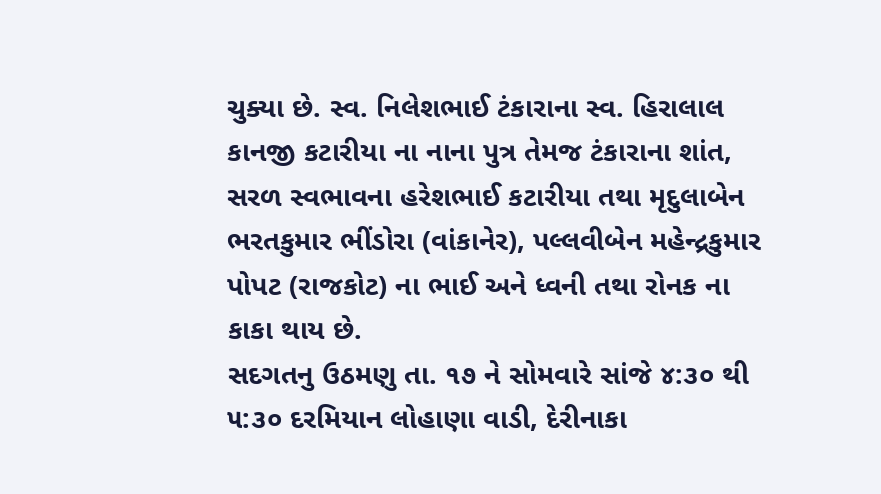ચુક્યા છે. સ્વ. નિલેશભાઈ ટંકારાના સ્વ. હિરાલાલ કાનજી કટારીયા ના નાના પુત્ર તેમજ ટંકારાના શાંત, સરળ સ્વભાવના હરેશભાઈ કટારીયા તથા મૃદુલાબેન ભરતકુમાર ભીંડોરા (વાંકાનેર), પલ્લવીબેન મહેન્દ્રકુમાર પોપટ (રાજકોટ) ના ભાઈ અને ધ્વની તથા રોનક ના કાકા થાય છે.
સદગતનુ ઉઠમણુ તા. ૧૭ ને સોમવારે સાંજે ૪:૩૦ થી ૫:૩૦ દરમિયાન લોહાણા વાડી, દેરીનાકા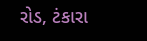રોડ, ટંકારા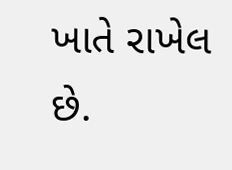ખાતે રાખેલ છે.